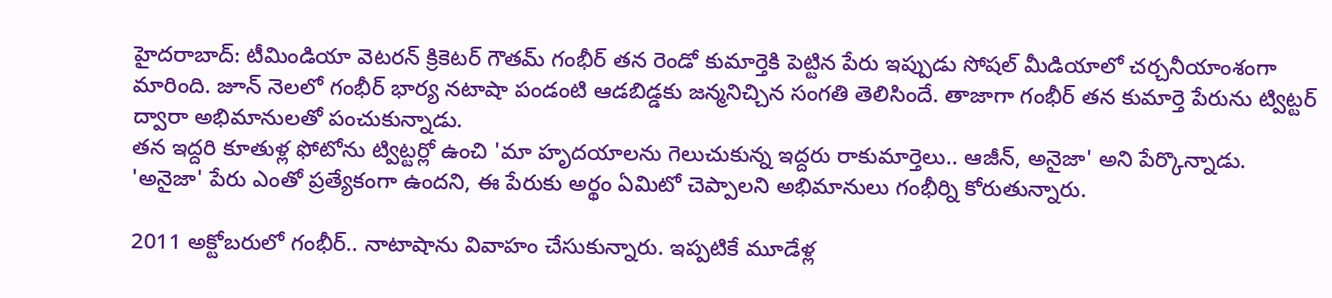హైదరాబాద్: టీమిండియా వెటరన్ క్రికెటర్ గౌతమ్ గంభీర్ తన రెండో కుమార్తెకి పెట్టిన పేరు ఇప్పుడు సోషల్ మీడియాలో చర్చనీయాంశంగా మారింది. జూన్ నెలలో గంభీర్ భార్య నటాషా పండంటి ఆడబిడ్డకు జన్మనిచ్చిన సంగతి తెలిసిందే. తాజాగా గంభీర్ తన కుమార్తె పేరును ట్విట్టర్ ద్వారా అభిమానులతో పంచుకున్నాడు.
తన ఇద్దరి కూతుళ్ల ఫోటోను ట్విట్టర్లో ఉంచి 'మా హృదయాలను గెలుచుకున్న ఇద్దరు రాకుమార్తెలు.. ఆజీన్, అనైజా' అని పేర్కొన్నాడు. 'అనైజా' పేరు ఎంతో ప్రత్యేకంగా ఉందని, ఈ పేరుకు అర్థం ఏమిటో చెప్పాలని అభిమానులు గంభీర్ని కోరుతున్నారు.

2011 అక్టోబరులో గంభీర్.. నాటాషాను వివాహం చేసుకున్నారు. ఇప్పటికే మూడేళ్ల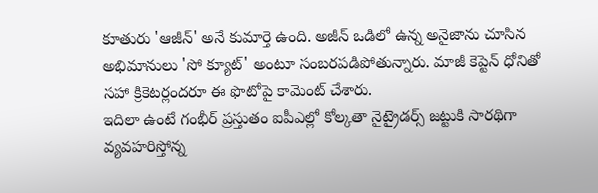కూతురు 'ఆజీన్' అనే కుమార్తె ఉంది. అజీన్ ఒడిలో ఉన్న అనైజాను చూసిన అభిమానులు 'సో క్యూట్' అంటూ సంబరపడిపోతున్నారు. మాజీ కెప్టెన్ ధోనితో సహా క్రికెటర్లందరూ ఈ ఫొటోపై కామెంట్ చేశారు.
ఇదిలా ఉంటే గంభీర్ ప్రస్తుతం ఐపీఎల్లో కోల్కతా నైట్రైడర్స్ జట్టుకి సారథిగా వ్యవహరిస్తోన్న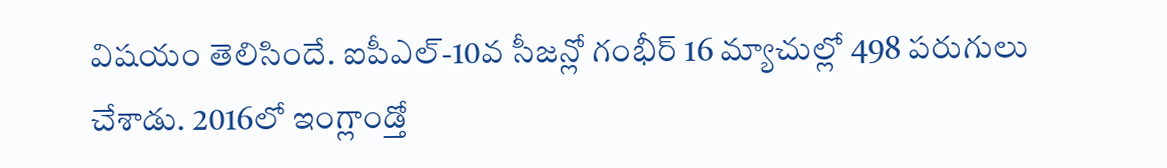విషయం తెలిసిందే. ఐపీఎల్-10వ సీజన్లో గంభీర్ 16 మ్యాచుల్లో 498 పరుగులు చేశాడు. 2016లో ఇంగ్లాండ్తో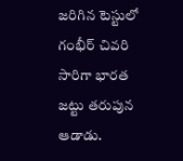జరిగిన టెస్టులో గంభీర్ చివరి సారిగా భారత జట్టు తరుపున ఆడాడు.